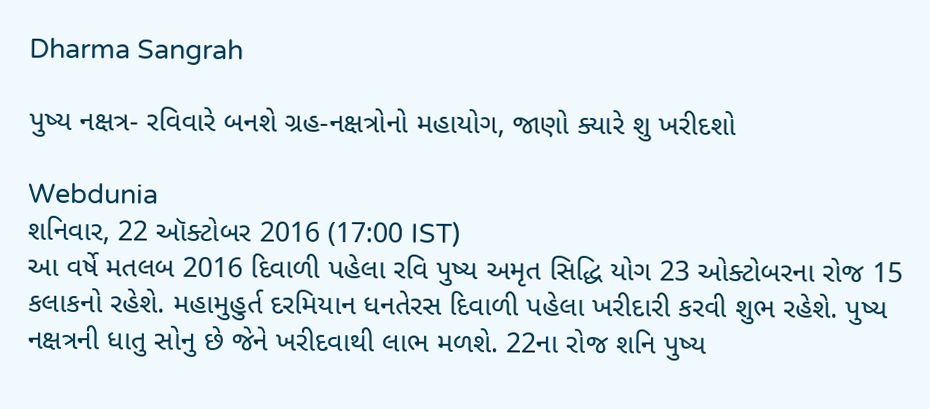Dharma Sangrah

પુષ્ય નક્ષત્ર- રવિવારે બનશે ગ્રહ-નક્ષત્રોનો મહાયોગ, જાણો ક્યારે શુ ખરીદશો

Webdunia
શનિવાર, 22 ઑક્ટોબર 2016 (17:00 IST)
આ વર્ષે મતલબ 2016 દિવાળી પહેલા રવિ પુષ્ય અમૃત સિદ્ધિ યોગ 23 ઓક્ટોબરના રોજ 15 કલાકનો રહેશે. મહામુહુર્ત દરમિયાન ધનતેરસ દિવાળી પહેલા ખરીદારી કરવી શુભ રહેશે. પુષ્ય નક્ષત્રની ધાતુ સોનુ છે જેને ખરીદવાથી લાભ મળશે. 22ના રોજ શનિ પુષ્ય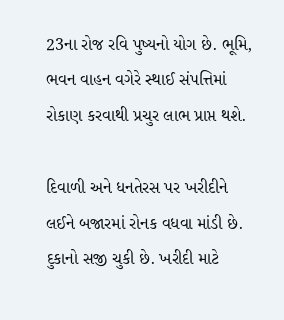23ના રોજ રવિ પુષ્યનો યોગ છે. ભૂમિ, ભવન વાહન વગેરે સ્થાઈ સંપત્તિમાં રોકાણ કરવાથી પ્રચુર લાભ પ્રાપ્ત થશે.

દિવાળી અને ધનતેરસ પર ખરીદીને લઈને બજારમાં રોનક વધવા માંડી છે. દુકાનો સજી ચુકી છે. ખરીદી માટે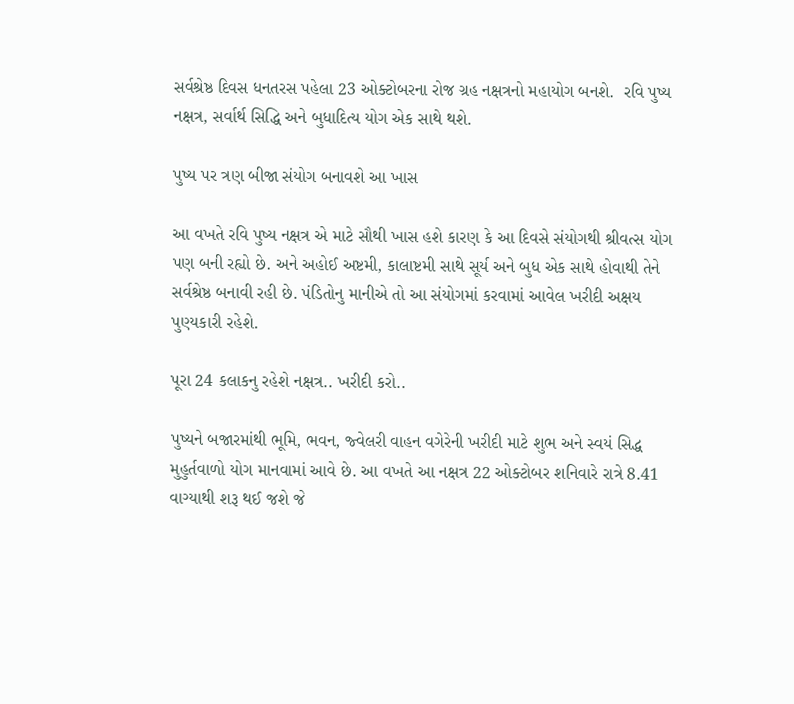સર્વશ્રેષ્ઠ દિવસ ધનતરસ પહેલા 23 ઓક્ટોબરના રોજ ગ્રહ નક્ષત્રનો મહાયોગ બનશે.  રવિ પુષ્ય નક્ષત્ર, સર્વાર્થ સિદ્ધિ અને બુધાદિત્ય યોગ એક સાથે થશે.

પુષ્ય પર ત્રણ બીજા સંયોગ બનાવશે આ ખાસ

આ વખતે રવિ પુષ્ય નક્ષત્ર એ માટે સૌથી ખાસ હશે કારણ કે આ દિવસે સંયોગથી શ્રીવત્સ યોગ પણ બની રહ્યો છે. અને અહોઈ અષ્ટમી, કાલાષ્ટમી સાથે સૂર્ય અને બુધ એક સાથે હોવાથી તેને સર્વશ્રેષ્ઠ બનાવી રહી છે. પંડિતોનુ માનીએ તો આ સંયોગમાં કરવામાં આવેલ ખરીદી અક્ષય પુણ્યકારી રહેશે.

પૂરા 24 કલાકનુ રહેશે નક્ષત્ર.. ખરીદી કરો..

પુષ્યને બજારમાંથી ભૂમિ, ભવન, જ્વેલરી વાહન વગેરેની ખરીદી માટે શુભ અને સ્વયં સિદ્ધ મુહુર્તવાળો યોગ માનવામાં આવે છે. આ વખતે આ નક્ષત્ર 22 ઓક્ટોબર શનિવારે રાત્રે 8.41 વાગ્યાથી શરૂ થઈ જશે જે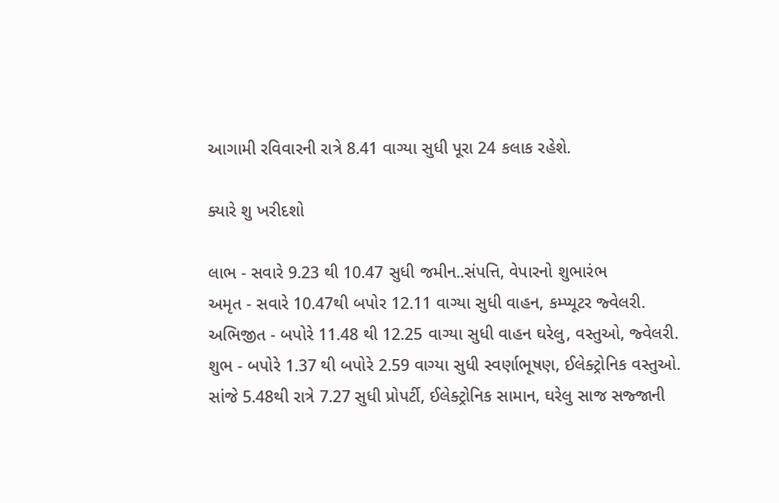આગામી રવિવારની રાત્રે 8.41 વાગ્યા સુધી પૂરા 24 કલાક રહેશે.

ક્યારે શુ ખરીદશો

લાભ - સવારે 9.23 થી 10.47 સુધી જમીન..સંપત્તિ, વેપારનો શુભારંભ
અમૃત - સવારે 10.47થી બપોર 12.11 વાગ્યા સુધી વાહન, કમ્પ્યૂટર જ્વેલરી.
અભિજીત - બપોરે 11.48 થી 12.25 વાગ્યા સુધી વાહન ઘરેલુ, વસ્તુઓ, જ્વેલરી.
શુભ - બપોરે 1.37 થી બપોરે 2.59 વાગ્યા સુધી સ્વર્ણાભૂષણ, ઈલેક્ટ્રોનિક વસ્તુઓ. સાંજે 5.48થી રાત્રે 7.27 સુધી પ્રોપર્ટી, ઈલેક્ટ્રોનિક સામાન, ઘરેલુ સાજ સજ્જાની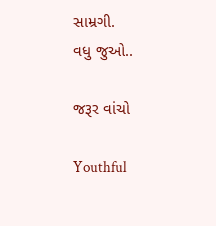સામ્રગી.
વધુ જુઓ..

જરૂર વાંચો

Youthful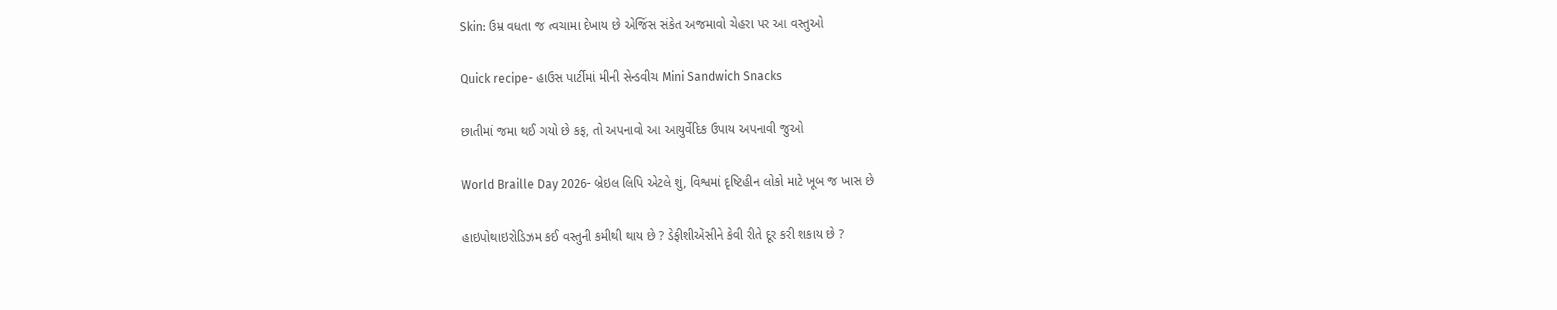Skin: ઉમ્ર વધતા જ ત્વચામા દેખાય છે એજિંસ સંકેત અજમાવો ચેહરા પર આ વસ્તુઓ

Quick recipe- હાઉસ પાર્ટીમાં મીની સેન્ડવીચ Mini Sandwich Snacks

છાતીમાં જમા થઈ ગયો છે કફ, તો અપનાવો આ આયુર્વેદિક ઉપાય અપનાવી જુઓ

World Braille Day 2026- બ્રેઇલ લિપિ એટલે શું, વિશ્વમાં દૃષ્ટિહીન લોકો માટે ખૂબ જ ખાસ છે

હાઇપોથાઇરોડિઝમ કઈ વસ્તુની કમીથી થાય છે ? ડેફીશીએંસીને કેવી રીતે દૂર કરી શકાય છે ?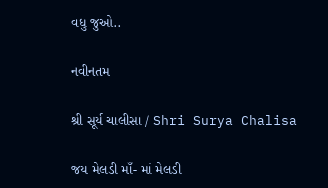વધુ જુઓ..

નવીનતમ

શ્રી સૂર્ય ચાલીસા / Shri Surya Chalisa

જય મેલડી માઁ- માં મેલડી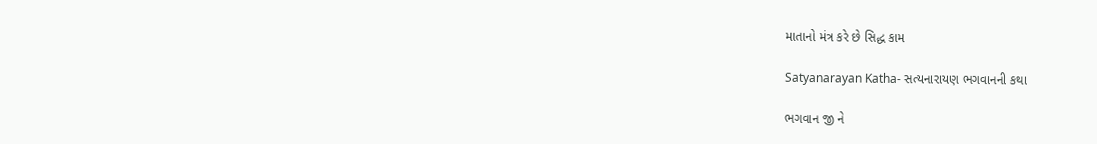માતાનો મંત્ર કરે છે સિદ્ધ કામ

Satyanarayan Katha- સત્યનારાયણ ભગવાનની કથા

ભગવાન જી ને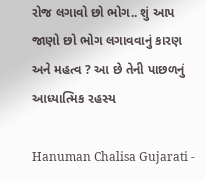રોજ લગાવો છો ભોગ.. શું આપ જાણો છો ભોગ લગાવવાનું કારણ અને મહત્વ ? આ છે તેની પાછળનું આધ્યાત્મિક રહસ્ય

Hanuman Chalisa Gujarati -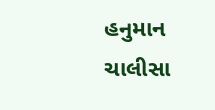હનુમાન ચાલીસા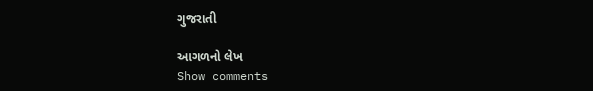ગુજરાતી

આગળનો લેખ
Show comments